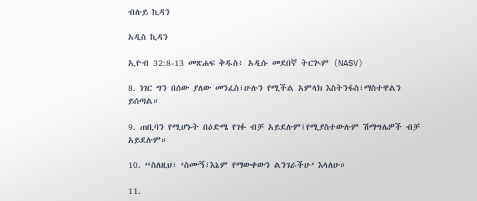ብሉይ ኪዳን

አዲስ ኪዳን

ኢዮብ 32:8-13 መጽሐፍ ቅዱስ፥ አዲሱ መደበኛ ትርጒም (NASV)

8. ነገር ግን በሰው ያለው መንፈስ፣ሁሉን የሚችል አምላክ እስትንፋስ፣ማስተዋልን ይሰጣል።

9. ጠቢባን የሚሆኑት በዕድሜ የገፉ ብቻ አይደሉም፤የሚያስተውሉም ሽማግሌዎች ብቻ አይደሉም።

10. “ስለዚህ፣ ‘ስሙኝ፣እኔም የማውቀውን ልንገራችሁ’ እላለሁ።

11.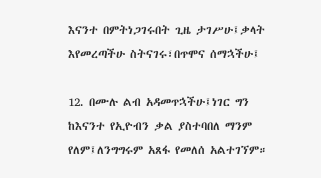እናንተ በምትነጋገሩበት ጊዜ ታገሥሁ፤ቃላት እየመረጣችሁ ስትናገሩ፣በጥሞና ሰማኋችሁ፤

12. በሙሉ ልብ አዳመጥኋችሁ፤ነገር ግን ከእናንተ የኢዮብን ቃል ያስተባበለ ማንም የለም፤ለንግግሩም አጸፋ የመለሰ አልተገኘም።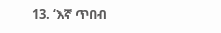13. ‘እኛ ጥበብ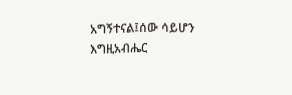አግኝተናል፤ሰው ሳይሆን እግዚአብሔር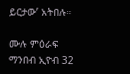ይርታው’ አትበሉ።

ሙሉ ምዕራፍ ማንበብ ኢዮብ 32